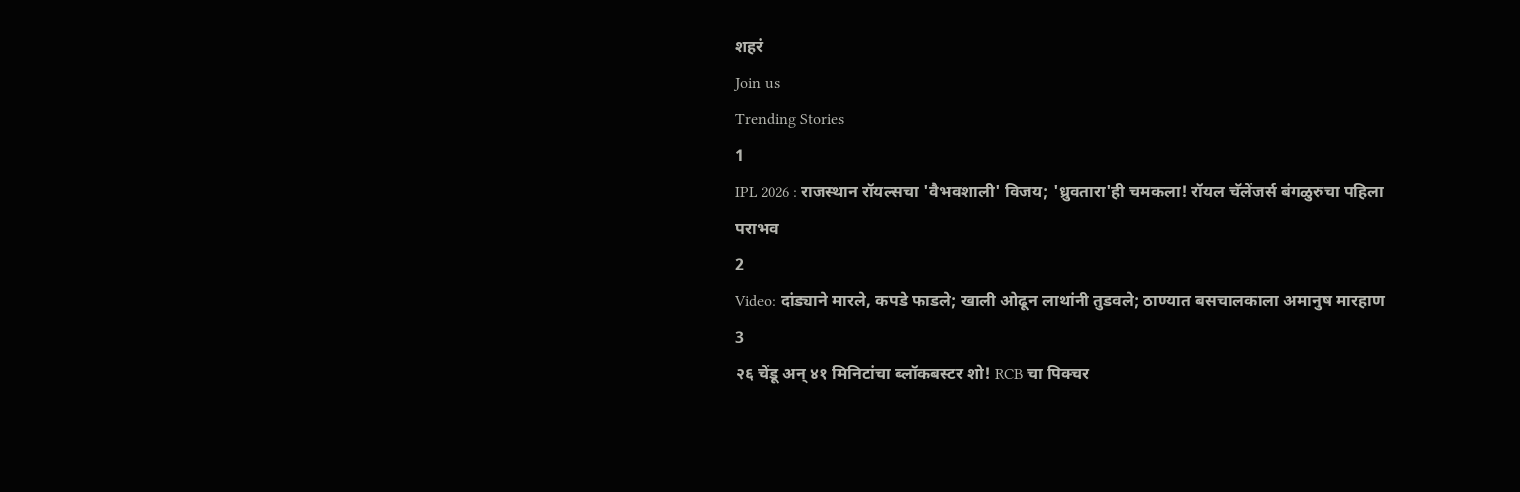शहरं
Join us
Trending Stories
1
IPL 2026 : राजस्थान रॉयल्सचा 'वैभवशाली' विजय; 'ध्रुवतारा'ही चमकला! रॉयल चॅलेंजर्स बंगळुरुचा पहिला पराभव
2
Video: दांड्याने मारले, कपडे फाडले; खाली ओढून लाथांनी तुडवले; ठाण्यात बसचालकाला अमानुष मारहाण
3
२६ चेंडू अन् ४१ मिनिटांचा ब्लॉकबस्टर शो! RCB चा पिक्चर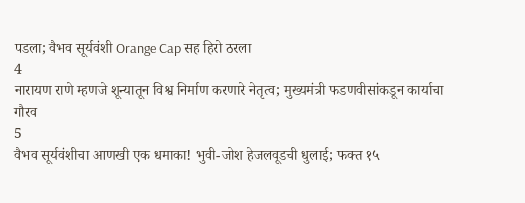पडला; वैभव सूर्यवंशी Orange Cap सह हिरो ठरला
4
नारायण राणे म्हणजे शून्यातून विश्व निर्माण करणारे नेतृत्व; मुख्यमंत्री फडणवीसांकडून कार्याचा गौरव
5
वैभव सूर्यवंशीचा आणखी एक धमाका! भुवी-जोश हेजलवूडची धुलाई; फक्त १५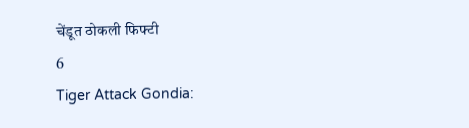चेंडूत ठोकली फिफ्टी
6
Tiger Attack Gondia: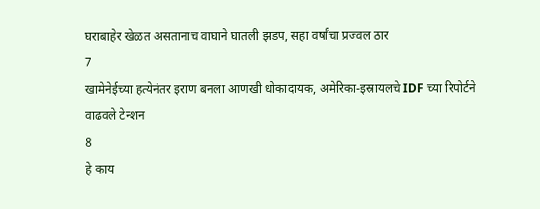घराबाहेर खेळत असतानाच वाघाने घातली झडप, सहा वर्षांचा प्रज्वल ठार
7
खामेनेईच्या हत्येनंतर इराण बनला आणखी धोकादायक, अमेरिका-इस्रायलचे IDF च्या रिपोर्टने वाढवले टेन्शन
8
हे काय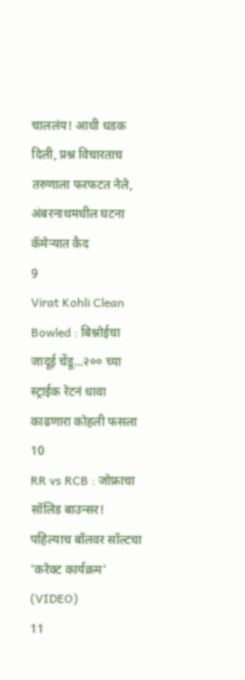चाललंय! आधी धडक दिली, प्रश्न विचारताच तरुणाला फरफटत नेले, अंबरनाथमधील घटना कॅमेऱ्यात कैद
9
Virat Kohli Clean Bowled : बिश्नोईचा जादूई चेंडू...२०० च्या स्ट्राईक रेटनं धावा काढणारा कोहली फसला
10
RR vs RCB : जोफ्राचा सॉलिड बाउन्सर! पहिल्याच बॉलवर सॉल्टचा 'करेक्ट कार्यक्रम' (VIDEO)
11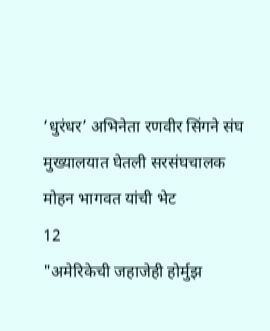‘धुरंधर’ अभिनेता रणवीर सिंगने संघ मुख्यालयात घेतली सरसंघचालक मोहन भागवत यांची भेट
12
"अमेरिकेची जहाजेही होर्मुझ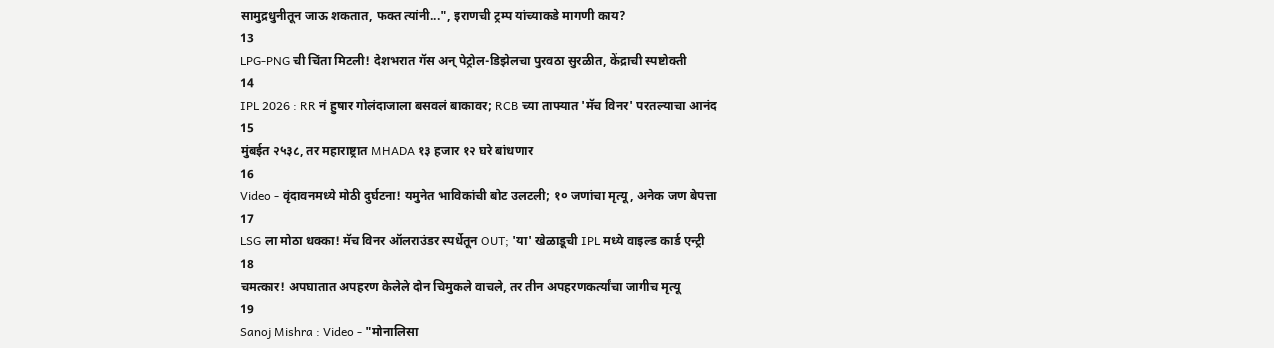सामुद्रधुनीतून जाऊ शकतात, फक्त त्यांनी...", इराणची ट्रम्प यांच्याकडे मागणी काय?
13
LPG-PNG ची चिंता मिटली! देशभरात गॅस अन् पेट्रोल-डिझेलचा पुरवठा सुरळीत, केंद्राची स्पष्टोक्ती
14
IPL 2026 : RR नं हुषार गोलंदाजाला बसवलं बाकावर; RCB च्या ताफ्यात 'मॅच विनर' परतल्याचा आनंद
15
मुंबईत २५३८, तर महाराष्ट्रात MHADA १३ हजार १२ घरे बांधणार
16
Video - वृंदावनमध्ये मोठी दुर्घटना! यमुनेत भाविकांची बोट उलटली; १० जणांचा मृत्यू, अनेक जण बेपत्ता
17
LSG ला मोठा धक्का! मॅच विनर ऑलराउंडर स्पर्धेतून OUT; 'या' खेळाडूची IPL मध्ये वाइल्ड कार्ड एन्ट्री
18
चमत्कार! अपघातात अपहरण केलेले दोन चिमुकले वाचले, तर तीन अपहरणकर्त्यांचा जागीच मृत्यू
19
Sanoj Mishra : Video - "मोनालिसा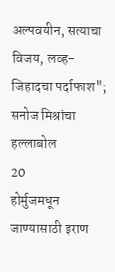अल्पवयीन, सत्याचा विजय, लव्ह-जिहादचा पर्दाफाश"; सनोज मिश्रांचा हल्लाबोल
20
होर्मुजमधून जाण्यासाठी इराण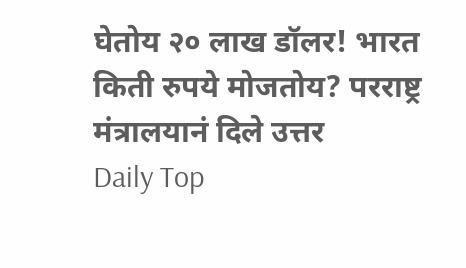घेतोय २० लाख डॉलर! भारत किती रुपये मोजतोय? परराष्ट्र मंत्रालयानं दिले उत्तर
Daily Top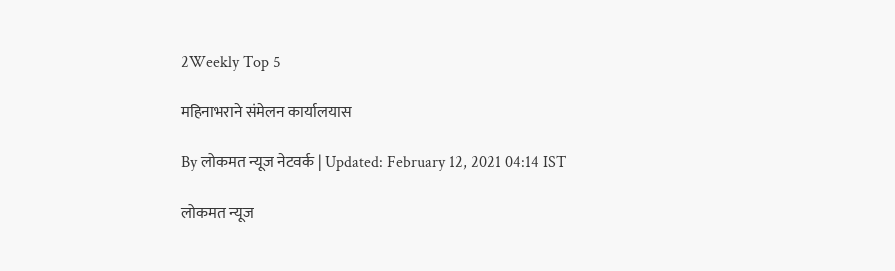2Weekly Top 5

महिनाभराने संमेलन कार्यालयास

By लोकमत न्यूज नेटवर्क | Updated: February 12, 2021 04:14 IST

लोकमत न्यूज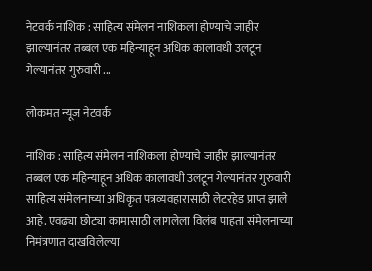नेटवर्क नाशिक : साहित्य संमेलन नाशिकला होण्याचे जाहीर झाल्यानंतर तब्बल एक महिन्याहून अधिक कालावधी उलटून गेल्यानंतर गुरुवारी ...

लोकमत न्यूज नेटवर्क

नाशिक : साहित्य संमेलन नाशिकला होण्याचे जाहीर झाल्यानंतर तब्बल एक महिन्याहून अधिक कालावधी उलटून गेल्यानंतर गुरुवारी साहित्य संमेलनाच्या अधिकृत पत्रव्यवहारासाठी लेटरहेड प्राप्त झाले आहे. एवढ्या छोट्या कामासाठी लागलेला विलंब पाहता संमेलनाच्या निमंत्रणात दाखविलेल्या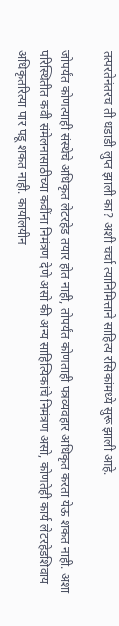तत्परतेनंतरच ती धडाडी लुप्त झाली का? अशी चर्चा त्यानिमित्ताने साहित्य रसिकांमध्ये सुरू झाली आहे.

जोपर्यंत कोणत्याही संस्थेचे अधिकृत लेटरहेड तयार होत नाही, तोपर्यंत कोणताही पत्रव्यवहार अधिकृत करता येऊ शकत नाही. अशा परिस्थितीत कवी संमेलनासाठीच्या कवींना निमंत्रण देणे असो की अन्य साहित्यिकांचे निमंत्रण असो, कोणतेही कार्य लेटरहेडशिवाय अधिकृतरित्या पार पडू शकत नाही. कार्यालयीन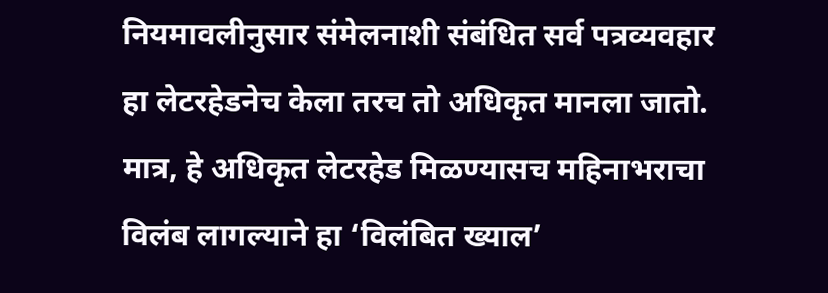नियमावलीनुसार संमेलनाशी संबंधित सर्व पत्रव्यवहार हा लेटरहेडनेच केला तरच तो अधिकृत मानला जातो. मात्र, हे अधिकृत लेटरहेड मिळण्यासच महिनाभराचा विलंब लागल्याने हा ‘विलंबित ख्याल’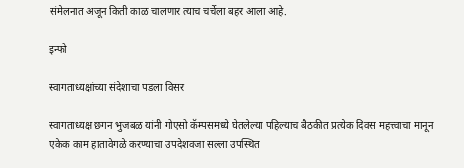संमेलनात अजून किती काळ चालणार त्याच चर्चेला बहर आला आहे.

इन्फो

स्वागताध्यक्षांच्या संदेशाचा पडला विसर

स्वागताध्यक्ष छगन भुजबळ यांनी गोएसो कॅम्पसमध्ये घेतलेल्या पहिल्याच बैठकीत प्रत्येक दिवस महत्त्वाचा मानून एकेक काम हातावेगळे करण्याचा उपदेशवजा सल्ला उपस्थित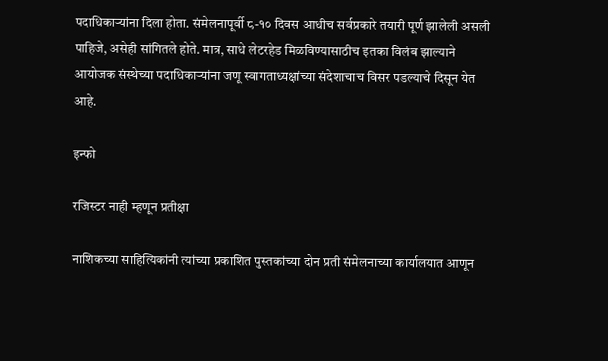पदाधिकाऱ्यांना दिला होता. संमेलनापूर्वी ८-१० दिवस आधीच सर्वप्रकारे तयारी पूर्ण झालेली असली पाहिजे, असेही सांगितले होते. मात्र, साधे लेटरहेड मिळविण्यासाठीच इतका विलंब झाल्याने आयोजक संस्थेच्या पदाधिकाऱ्यांना जणू स्वागताध्यक्षांच्या संदेशाचाच विसर पडल्याचे दिसून येत आहे.

इन्फो

रजिस्टर नाही म्हणून प्रतीक्षा

नाशिकच्या साहित्यिकांनी त्यांच्या प्रकाशित पुस्तकांच्या दोन प्रती संमेलनाच्या कार्यालयात आणून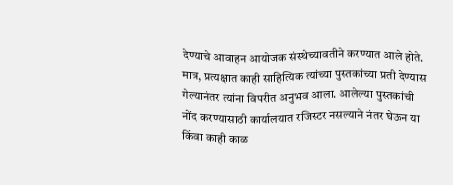देण्याचे आवाहन आयोजक संस्थेच्यावतीने करण्यात आले होते. मात्र, प्रत्यक्षात काही साहित्यिक त्यांच्या पुस्तकांच्या प्रती देण्यास गेल्यानंतर त्यांना विपरीत अनुभव आला. आलेल्या पुस्तकांची नोंद करण्यासाठी कार्यालयात रजिस्टर नसल्याने नंतर घेऊन या किंवा काही काळ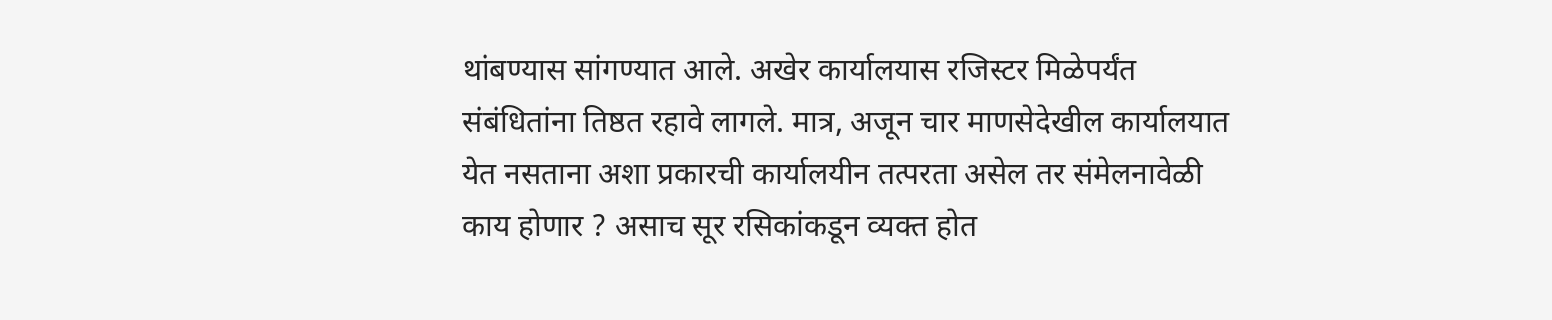थांबण्यास सांगण्यात आले. अखेर कार्यालयास रजिस्टर मिळेपर्यंत संबंधितांना तिष्ठत रहावे लागले. मात्र, अजून चार माणसेदेखील कार्यालयात येत नसताना अशा प्रकारची कार्यालयीन तत्परता असेल तर संमेलनावेळी काय होणार ? असाच सूर रसिकांकडून व्यक्त होत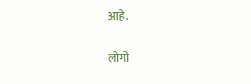आहे.

लोगो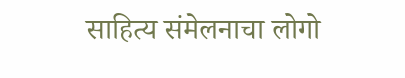साहित्य संमेलनाचा लोगो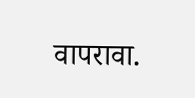वापरावा.